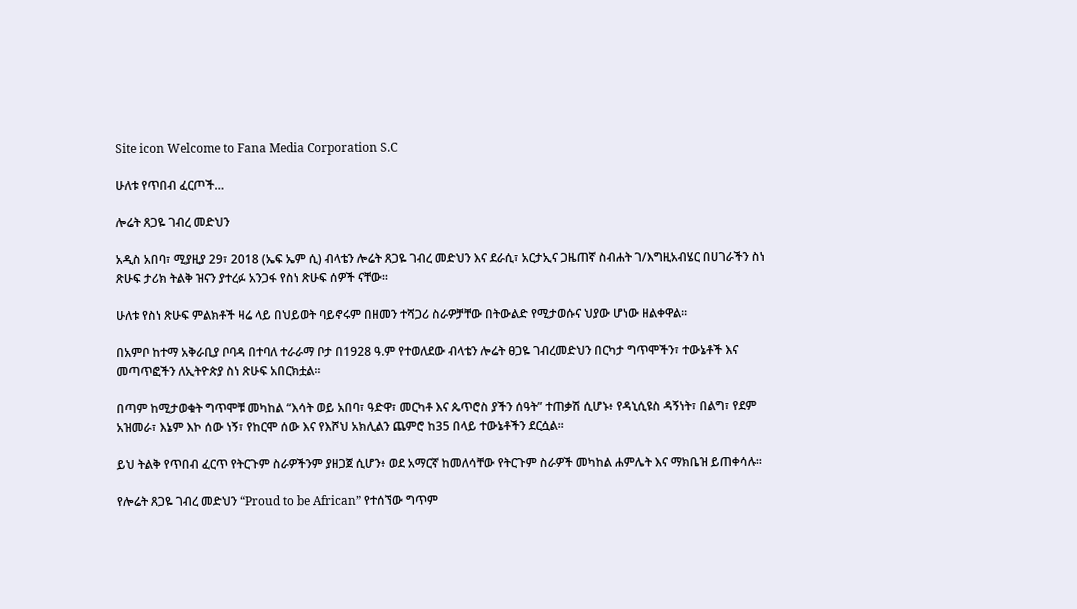Site icon Welcome to Fana Media Corporation S.C

ሁለቱ የጥበብ ፈርጦች…

ሎሬት ጸጋዬ ገብረ መድህን

አዲስ አበባ፣ ሚያዚያ 29፣ 2018 (ኤፍ ኤም ሲ) ብላቴን ሎሬት ጸጋዬ ገብረ መድህን እና ደራሲ፣ አርታኢና ጋዜጠኛ ስብሐት ገ/እግዚአብሄር በሀገራችን ስነ ጽሁፍ ታሪክ ትልቅ ዝናን ያተረፉ አንጋፋ የስነ ጽሁፍ ሰዎች ናቸው፡፡

ሁለቱ የስነ ጽሁፍ ምልክቶች ዛሬ ላይ በህይወት ባይኖሩም በዘመን ተሻጋሪ ስራዎቻቸው በትውልድ የሚታወሱና ህያው ሆነው ዘልቀዋል፡፡

በአምቦ ከተማ አቅራቢያ ቦባዳ በተባለ ተራራማ ቦታ በ1928 ዓ.ም የተወለደው ብላቴን ሎሬት ፀጋዬ ገብረመድህን በርካታ ግጥሞችን፣ ተውኔቶች እና መጣጥፎችን ለኢትዮጵያ ስነ ጽሁፍ አበርክቷል፡፡

በጣም ከሚታወቁት ግጥሞቹ መካከል “እሳት ወይ አበባ፣ ዓድዋ፣ መርካቶ እና ጴጥሮስ ያችን ሰዓት” ተጠቃሽ ሲሆኑ፥ የዳኒሲዩስ ዳኝነት፣ በልግ፣ የደም አዝመራ፣ እኔም እኮ ሰው ነኝ፣ የከርሞ ሰው እና የእሾህ አክሊልን ጨምሮ ከ35 በላይ ተውኔቶችን ደርሷል፡፡

ይህ ትልቅ የጥበብ ፈርጥ የትርጉም ስራዎችንም ያዘጋጀ ሲሆን፥ ወደ አማርኛ ከመለሳቸው የትርጉም ስራዎች መካከል ሐምሌት እና ማክቤዝ ይጠቀሳሉ፡፡

የሎሬት ጸጋዬ ገብረ መድህን “Proud to be African” የተሰኘው ግጥም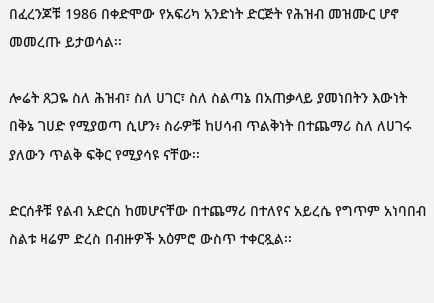በፈረንጆቹ 1986 በቀድሞው የአፍሪካ አንድነት ድርጅት የሕዝብ መዝሙር ሆኖ መመረጡ ይታወሳል፡፡

ሎሬት ጸጋዬ ስለ ሕዝብ፣ ስለ ሀገር፣ ስለ ስልጣኔ በአጠቃላይ ያመነበትን እውነት በቅኔ ገሀድ የሚያወጣ ሲሆን፥ ስራዎቹ ከሀሳብ ጥልቅነት በተጨማሪ ስለ ለሀገሩ ያለውን ጥልቅ ፍቅር የሚያሳዩ ናቸው፡፡

ድርሰቶቹ የልብ አድርስ ከመሆናቸው በተጨማሪ በተለየና አይረሴ የግጥም አነባበብ ስልቱ ዛሬም ድረስ በብዙዎች አዕምሮ ውስጥ ተቀርጿል፡፡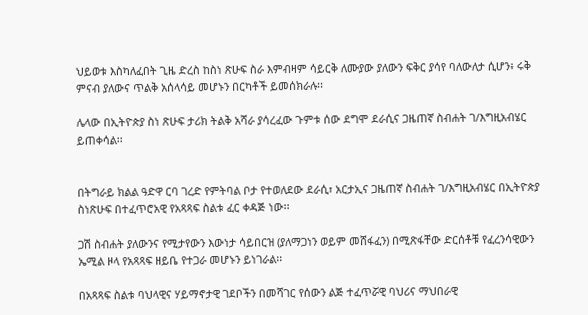ህይወቱ እስካለፈበት ጊዜ ድረስ ከስነ ጽሁፍ ስራ እምብዛም ሳይርቅ ለሙያው ያለውን ፍቅር ያሳየ ባለውለታ ሲሆን፥ ሩቅ ምናብ ያለውና ጥልቅ አሰላሳይ መሆኑን በርካቶች ይመሰክራሉ፡፡

ሌላው በኢትዮጵያ ስነ ጽሁፍ ታሪክ ትልቅ አሻራ ያሳረፈው ጉምቱ ሰው ደግሞ ደራሲና ጋዜጠኛ ስብሐት ገ/እግዚአብሄር ይጠቀሳል፡፡


በትግራይ ክልል ዓድዋ ርባ ገረድ የምትባል ቦታ የተወለደው ደራሲ፣ አርታኢና ጋዜጠኛ ስብሐት ገ/እግዚአብሄር በኢትዮጵያ ስነጽሁፍ በተፈጥሮአዊ የአጻጻፍ ስልቱ ፈር ቀዳጅ ነው፡፡

ጋሽ ስብሐት ያለውንና የሚታየውን እውነታ ሳይበርዝ (ያለማጋነን ወይም መሸፋፈን) በሚጽፋቸው ድርሰቶቹ የፈረንሳዊውን ኤሚል ዞላ የአጻጻፍ ዘይቤ የተጋራ መሆኑን ይነገራል፡፡

በአጻጻፍ ስልቱ ባህላዊና ሃይማኖታዊ ገደቦችን በመሻገር የሰውን ልጅ ተፈጥሯዊ ባህሪና ማህበራዊ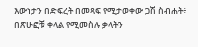እውነታን በድፍረት በመጻፍ የሚታወቀው ጋሽ ስብሐት፥ በጽሁፎቹ ቀላል የሚመስሉ ቃላትን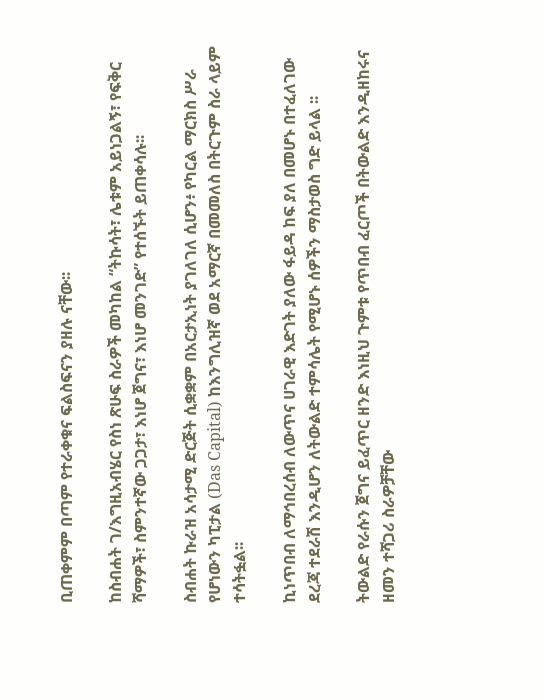ቢጠቀምም በጣም የተራቀቁና ፍልስፍናን ያዘሉ ናቸው፡፡

ከስብሐት ገ/እግዚአብሄር የስነ ጽሁፍ ስራዎች መካከል “ትኩሳት፣ ሌቱም አይነጋልኝ፣ የፍቅር ሻማዎች፣ ስምንተኛው ጋጋታ፣ እነሆ ጀግና፣ እነሆ መንገድ” የተሰኙት ይጠቀሳሉ፡፡

ስብሐት ኩራዝ አሳታሚ ድርጅት ሲቋቋም በአርታኢነት ያገለገለ ሲሆን፥ የካርል ማርክስ ሥራ የሆነውን ካፒታል (Das Capital) ከእንግሊዝኛ ወደ አማርኛ በመመለስ በትርጉም ስራ ላይም ተሳትፏል፡፡

ኪነጥበብ ለማኅበረሰብ ለውጥና ሀገራዊ እድገት ያለው ፋይዳ ከፍ ያለ በመሆኑ በተፈለገው ደረጃ ተደራሽ እንዲሆን ለትውልድ ተምሳሌት የሚሆኑ ሰዎችን ማስታወስ ግድ ይላል ፡፡

ትውልድ የራሱን ጀግና ይፈጥር ዘንድ እነዚህ ጉምቱ የጥበብ ፈርጦች በትውልድ እንዲዘከሩና ዘመን ተሻጋሪ ስራዎቻቸው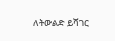ለትውልድ ይሻገር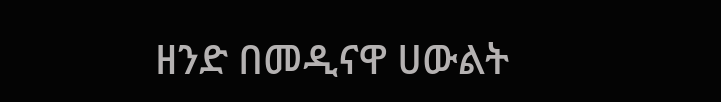ዘንድ በመዲናዋ ሀውልት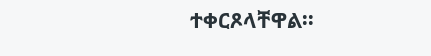ተቀርጾላቸዋል፡፡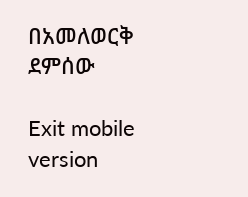በአመለወርቅ ደምሰው

Exit mobile version